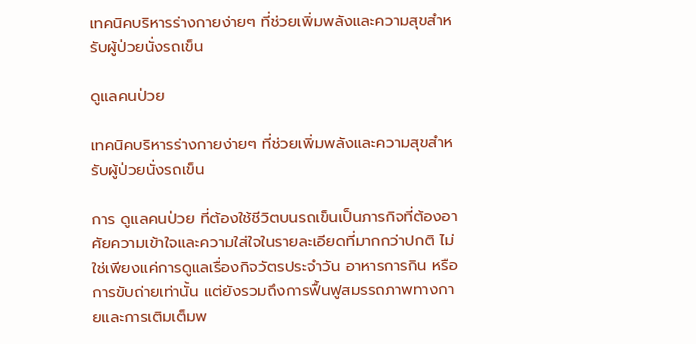เทคนิคบริหารร่างกายง่ายๆ ที่ช่วยเพิ่มพลังและความสุขสําหรับผู้ป่วยนั่งรถเข็น

ดูแลคนป่วย

เทคนิคบริหารร่างกายง่ายๆ ที่ช่วยเพิ่มพลังและความสุขสำหรับผู้ป่วยนั่งรถเข็น

การ ดูแลคนป่วย ที่ต้องใช้ชีวิตบนรถเข็นเป็นภารกิจที่ต้องอาศัยความเข้าใจและความใส่ใจในรายละเอียดที่มากกว่าปกติ ไม่ใช่เพียงแค่การดูแลเรื่องกิจวัตรประจำวัน อาหารการกิน หรือการขับถ่ายเท่านั้น แต่ยังรวมถึงการฟื้นฟูสมรรถภาพทางกายและการเติมเต็มพ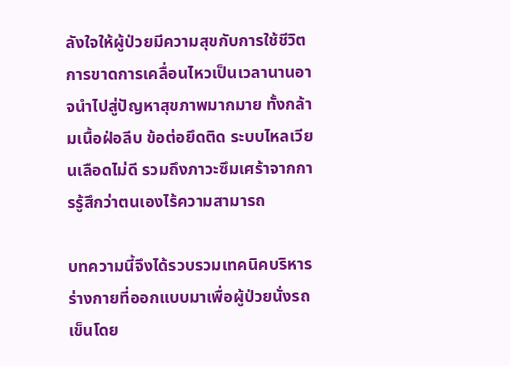ลังใจให้ผู้ป่วยมีความสุขกับการใช้ชีวิต การขาดการเคลื่อนไหวเป็นเวลานานอาจนำไปสู่ปัญหาสุขภาพมากมาย ทั้งกล้ามเนื้อฝ่อลีบ ข้อต่อยึดติด ระบบไหลเวียนเลือดไม่ดี รวมถึงภาวะซึมเศร้าจากการรู้สึกว่าตนเองไร้ความสามารถ

บทความนี้จึงได้รวบรวมเทคนิคบริหารร่างกายที่ออกแบบมาเพื่อผู้ป่วยนั่งรถเข็นโดย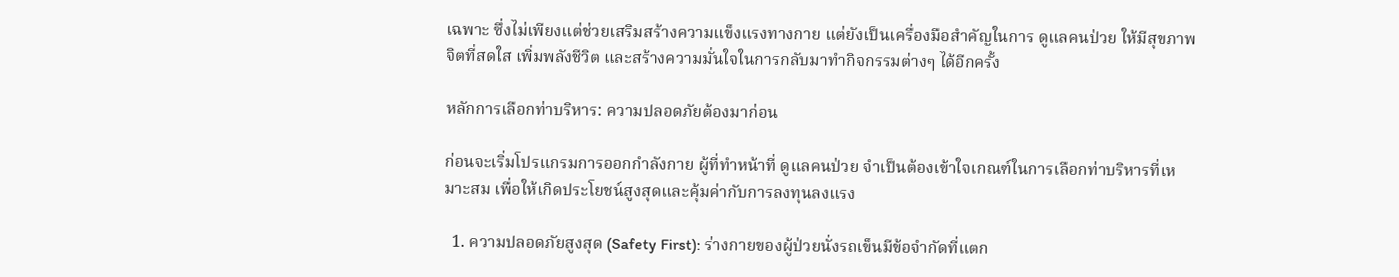เฉพาะ ซึ่งไม่เพียงแต่ช่วยเสริมสร้างความแข็งแรงทางกาย แต่ยังเป็นเครื่องมือสำคัญในการ ดูแลคนป่วย ให้มีสุขภาพจิตที่สดใส เพิ่มพลังชีวิต และสร้างความมั่นใจในการกลับมาทำกิจกรรมต่างๆ ได้อีกครั้ง

หลักการเลือกท่าบริหาร: ความปลอดภัยต้องมาก่อน

ก่อนจะเริ่มโปรแกรมการออกกำลังกาย ผู้ที่ทำหน้าที่ ดูแลคนป่วย จำเป็นต้องเข้าใจเกณฑ์ในการเลือกท่าบริหารที่เหมาะสม เพื่อให้เกิดประโยชน์สูงสุดและคุ้มค่ากับการลงทุนลงแรง

  1. ความปลอดภัยสูงสุด (Safety First): ร่างกายของผู้ป่วยนั่งรถเข็นมีข้อจำกัดที่แตก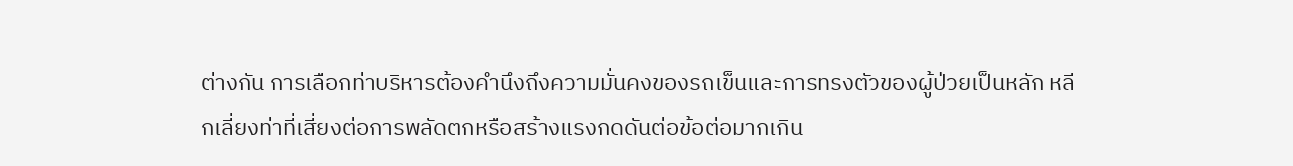ต่างกัน การเลือกท่าบริหารต้องคำนึงถึงความมั่นคงของรถเข็นและการทรงตัวของผู้ป่วยเป็นหลัก หลีกเลี่ยงท่าที่เสี่ยงต่อการพลัดตกหรือสร้างแรงกดดันต่อข้อต่อมากเกิน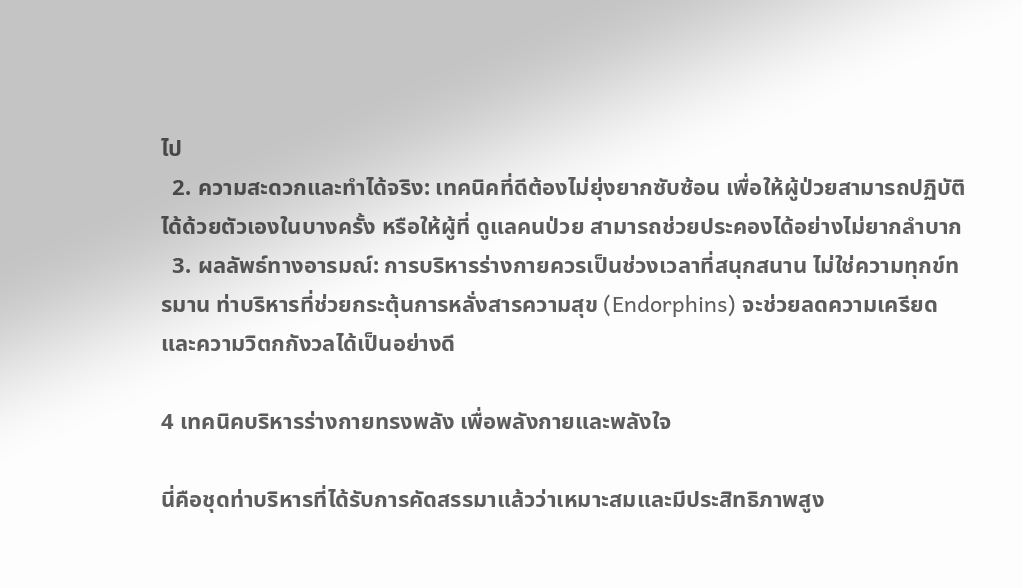ไป
  2. ความสะดวกและทำได้จริง: เทคนิคที่ดีต้องไม่ยุ่งยากซับซ้อน เพื่อให้ผู้ป่วยสามารถปฏิบัติได้ด้วยตัวเองในบางครั้ง หรือให้ผู้ที่ ดูแลคนป่วย สามารถช่วยประคองได้อย่างไม่ยากลำบาก
  3. ผลลัพธ์ทางอารมณ์: การบริหารร่างกายควรเป็นช่วงเวลาที่สนุกสนาน ไม่ใช่ความทุกข์ทรมาน ท่าบริหารที่ช่วยกระตุ้นการหลั่งสารความสุข (Endorphins) จะช่วยลดความเครียดและความวิตกกังวลได้เป็นอย่างดี

4 เทคนิคบริหารร่างกายทรงพลัง เพื่อพลังกายและพลังใจ

นี่คือชุดท่าบริหารที่ได้รับการคัดสรรมาแล้วว่าเหมาะสมและมีประสิทธิภาพสูง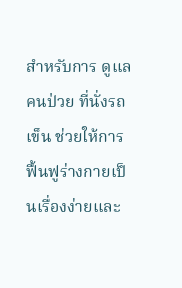สำหรับการ ดูแลคนป่วย ที่นั่งรถเข็น ช่วยให้การฟื้นฟูร่างกายเป็นเรื่องง่ายและ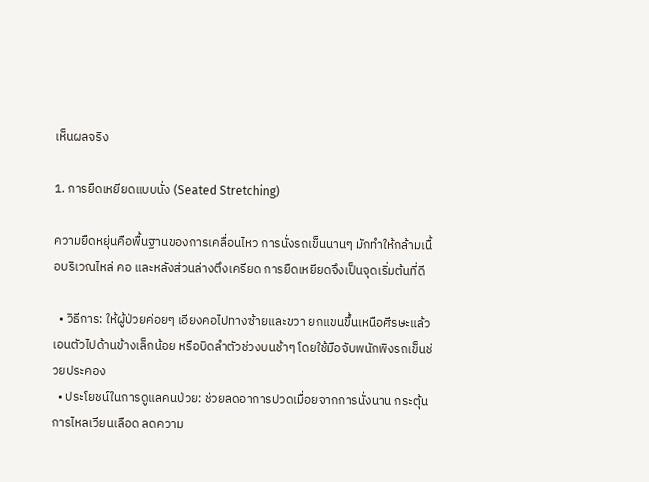เห็นผลจริง

1. การยืดเหยียดแบบนั่ง (Seated Stretching)

ความยืดหยุ่นคือพื้นฐานของการเคลื่อนไหว การนั่งรถเข็นนานๆ มักทำให้กล้ามเนื้อบริเวณไหล่ คอ และหลังส่วนล่างตึงเครียด การยืดเหยียดจึงเป็นจุดเริ่มต้นที่ดี

  • วิธีการ: ให้ผู้ป่วยค่อยๆ เอียงคอไปทางซ้ายและขวา ยกแขนขึ้นเหนือศีรษะแล้วเอนตัวไปด้านข้างเล็กน้อย หรือบิดลำตัวช่วงบนช้าๆ โดยใช้มือจับพนักพิงรถเข็นช่วยประคอง
  • ประโยชน์ในการดูแลคนป่วย: ช่วยลดอาการปวดเมื่อยจากการนั่งนาน กระตุ้นการไหลเวียนเลือด ลดความ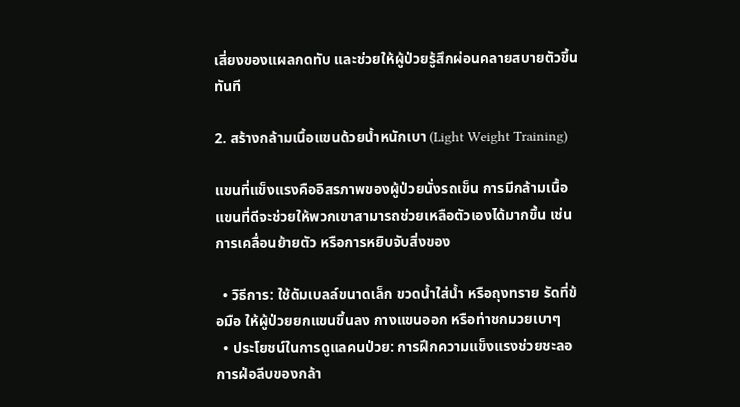เสี่ยงของแผลกดทับ และช่วยให้ผู้ป่วยรู้สึกผ่อนคลายสบายตัวขึ้นทันที

2. สร้างกล้ามเนื้อแขนด้วยน้ำหนักเบา (Light Weight Training)

แขนที่แข็งแรงคืออิสรภาพของผู้ป่วยนั่งรถเข็น การมีกล้ามเนื้อแขนที่ดีจะช่วยให้พวกเขาสามารถช่วยเหลือตัวเองได้มากขึ้น เช่น การเคลื่อนย้ายตัว หรือการหยิบจับสิ่งของ

  • วิธีการ: ใช้ดัมเบลล์ขนาดเล็ก ขวดน้ำใส่น้ำ หรือถุงทราย รัดที่ข้อมือ ให้ผู้ป่วยยกแขนขึ้นลง กางแขนออก หรือท่าชกมวยเบาๆ
  • ประโยชน์ในการดูแลคนป่วย: การฝึกความแข็งแรงช่วยชะลอการฝ่อลีบของกล้า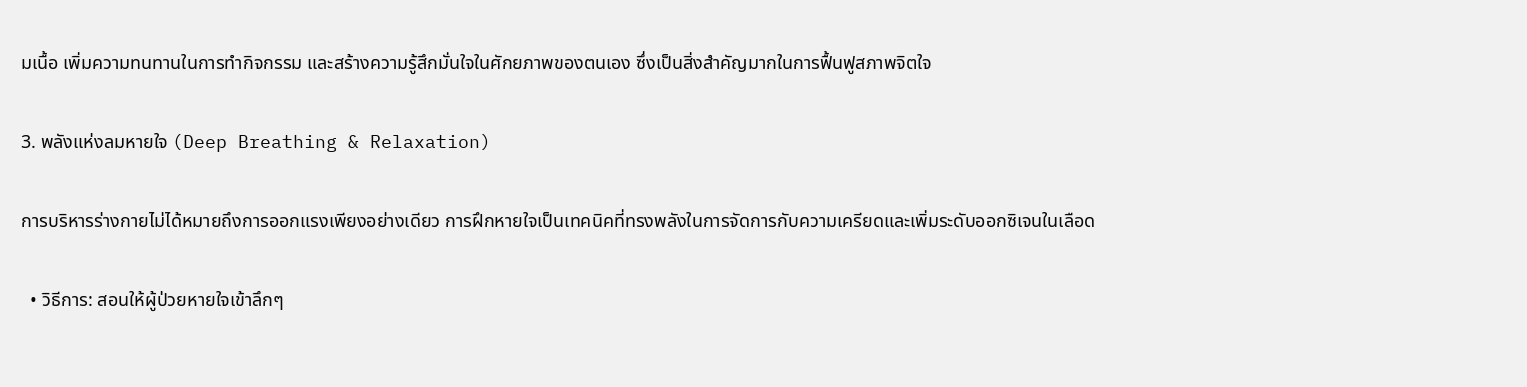มเนื้อ เพิ่มความทนทานในการทำกิจกรรม และสร้างความรู้สึกมั่นใจในศักยภาพของตนเอง ซึ่งเป็นสิ่งสำคัญมากในการฟื้นฟูสภาพจิตใจ

3. พลังแห่งลมหายใจ (Deep Breathing & Relaxation)

การบริหารร่างกายไม่ได้หมายถึงการออกแรงเพียงอย่างเดียว การฝึกหายใจเป็นเทคนิคที่ทรงพลังในการจัดการกับความเครียดและเพิ่มระดับออกซิเจนในเลือด

  • วิธีการ: สอนให้ผู้ป่วยหายใจเข้าลึกๆ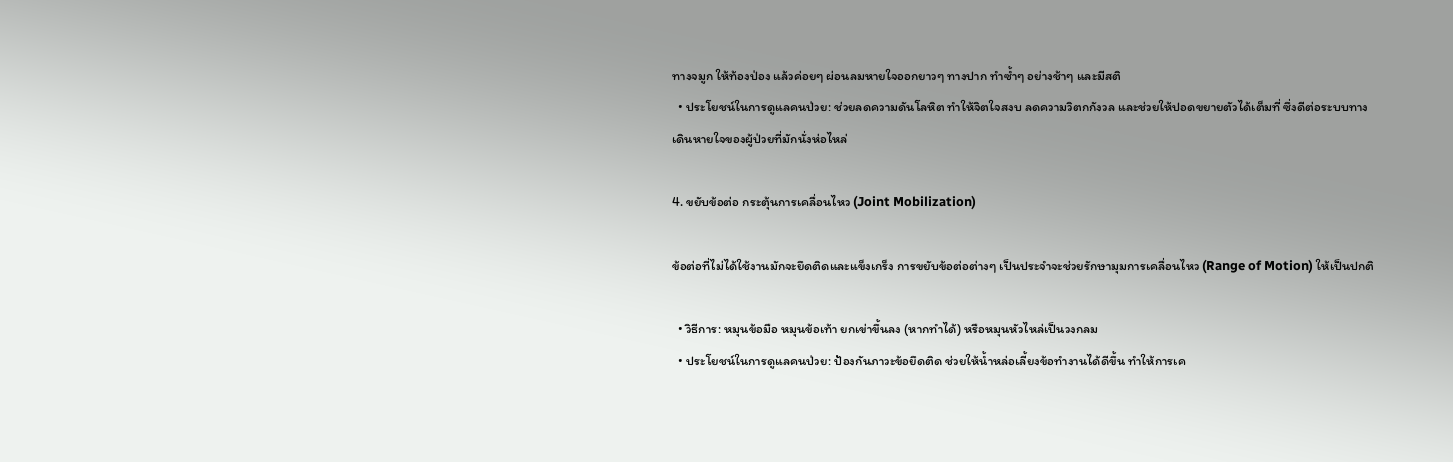ทางจมูก ให้ท้องป่อง แล้วค่อยๆ ผ่อนลมหายใจออกยาวๆ ทางปาก ทำซ้ำๆ อย่างช้าๆ และมีสติ
  • ประโยชน์ในการดูแลคนป่วย: ช่วยลดความดันโลหิต ทำให้จิตใจสงบ ลดความวิตกกังวล และช่วยให้ปอดขยายตัวได้เต็มที่ ซึ่งดีต่อระบบทางเดินหายใจของผู้ป่วยที่มักนั่งห่อไหล่

4. ขยับข้อต่อ กระตุ้นการเคลื่อนไหว (Joint Mobilization)

ข้อต่อที่ไม่ได้ใช้งานมักจะยึดติดและแข็งเกร็ง การขยับข้อต่อต่างๆ เป็นประจำจะช่วยรักษามุมการเคลื่อนไหว (Range of Motion) ให้เป็นปกติ

  • วิธีการ: หมุนข้อมือ หมุนข้อเท้า ยกเข่าขึ้นลง (หากทำได้) หรือหมุนหัวไหล่เป็นวงกลม
  • ประโยชน์ในการดูแลคนป่วย: ป้องกันภาวะข้อยึดติด ช่วยให้น้ำหล่อเลี้ยงข้อทำงานได้ดีขึ้น ทำให้การเค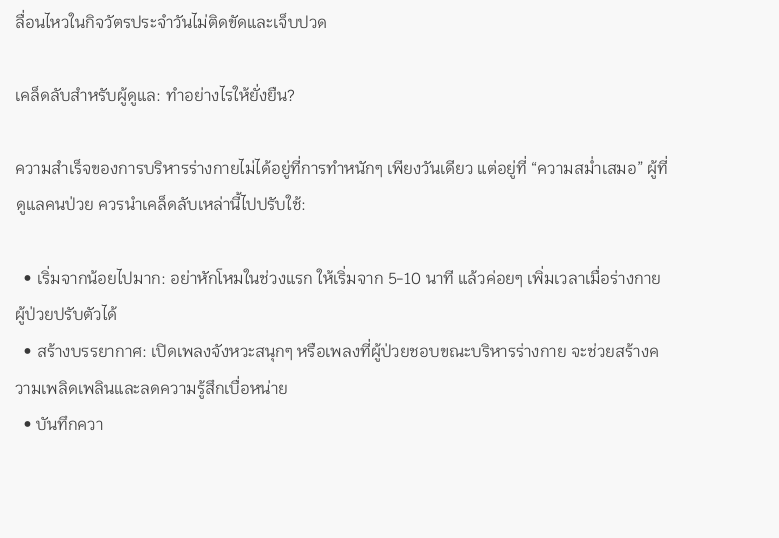ลื่อนไหวในกิจวัตรประจำวันไม่ติดขัดและเจ็บปวด

เคล็ดลับสำหรับผู้ดูแล: ทำอย่างไรให้ยั่งยืน?

ความสำเร็จของการบริหารร่างกายไม่ได้อยู่ที่การทำหนักๆ เพียงวันเดียว แต่อยู่ที่ “ความสม่ำเสมอ” ผู้ที่ ดูแลคนป่วย ควรนำเคล็ดลับเหล่านี้ไปปรับใช้:

  • เริ่มจากน้อยไปมาก: อย่าหักโหมในช่วงแรก ให้เริ่มจาก 5-10 นาที แล้วค่อยๆ เพิ่มเวลาเมื่อร่างกายผู้ป่วยปรับตัวได้
  • สร้างบรรยากาศ: เปิดเพลงจังหวะสนุกๆ หรือเพลงที่ผู้ป่วยชอบขณะบริหารร่างกาย จะช่วยสร้างความเพลิดเพลินและลดความรู้สึกเบื่อหน่าย
  • บันทึกควา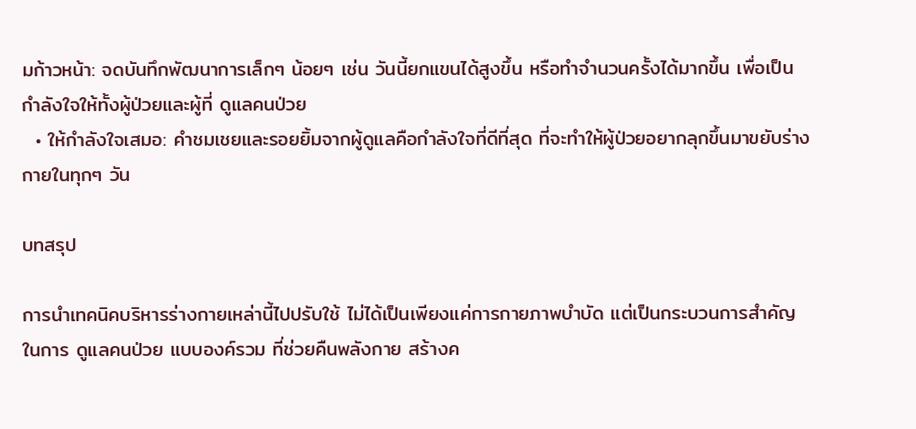มก้าวหน้า: จดบันทึกพัฒนาการเล็กๆ น้อยๆ เช่น วันนี้ยกแขนได้สูงขึ้น หรือทำจำนวนครั้งได้มากขึ้น เพื่อเป็นกำลังใจให้ทั้งผู้ป่วยและผู้ที่ ดูแลคนป่วย
  • ให้กำลังใจเสมอ: คำชมเชยและรอยยิ้มจากผู้ดูแลคือกำลังใจที่ดีที่สุด ที่จะทำให้ผู้ป่วยอยากลุกขึ้นมาขยับร่างกายในทุกๆ วัน

บทสรุป

การนำเทคนิคบริหารร่างกายเหล่านี้ไปปรับใช้ ไม่ได้เป็นเพียงแค่การกายภาพบำบัด แต่เป็นกระบวนการสำคัญในการ ดูแลคนป่วย แบบองค์รวม ที่ช่วยคืนพลังกาย สร้างค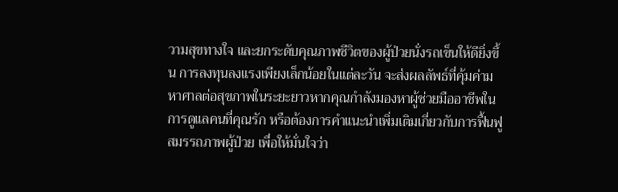วามสุขทางใจ และยกระดับคุณภาพชีวิตของผู้ป่วยนั่งรถเข็นให้ดียิ่งขึ้น การลงทุนลงแรงเพียงเล็กน้อยในแต่ละวัน จะส่งผลลัพธ์ที่คุ้มค่ามหาศาลต่อสุขภาพในระยะยาวหากคุณกำลังมองหาผู้ช่วยมืออาชีพในการดูแลคนที่คุณรัก หรือต้องการคำแนะนำเพิ่มเติมเกี่ยวกับการฟื้นฟูสมรรถภาพผู้ป่วย เพื่อให้มั่นใจว่า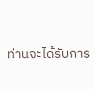ท่านจะได้รับการ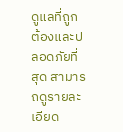ดูแลที่ถูกต้องและปลอดภัยที่สุด สามารถดูรายละเอียด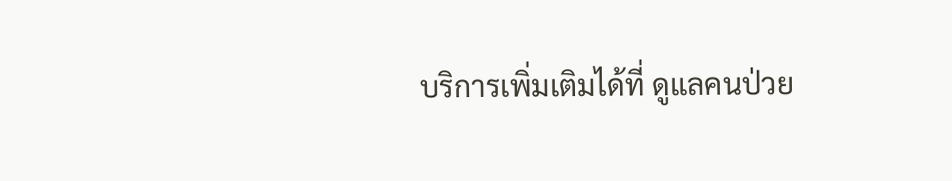บริการเพิ่มเติมได้ที่ ดูแลคนป่วย